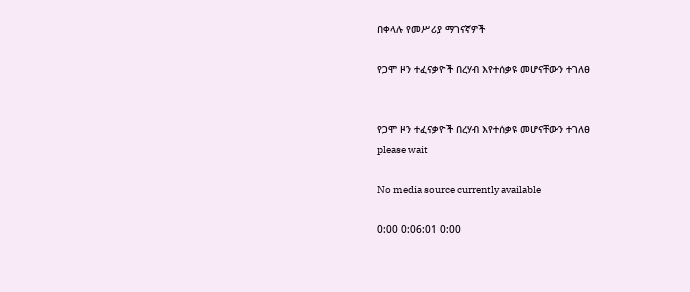በቀላሉ የመሥሪያ ማገናኛዎች

የጋሞ ዞን ተፈናቃዮች በረሃብ እየተሰቃዩ መሆናቸውን ተገለፀ


የጋሞ ዞን ተፈናቃዮች በረሃብ እየተሰቃዩ መሆናቸውን ተገለፀ
please wait

No media source currently available

0:00 0:06:01 0:00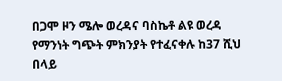በጋሞ ዞን ሜሎ ወረዳና ባስኬቶ ልዩ ወረዳ የማንነት ግጭት ምክንያት የተፈናቀሉ ከ37 ሺህ በላይ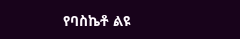የባስኬቶ ልዩ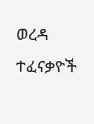ወረዳ ተፈናቃዮች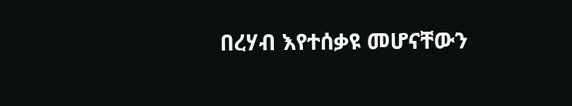በረሃብ እየተሰቃዩ መሆናቸውን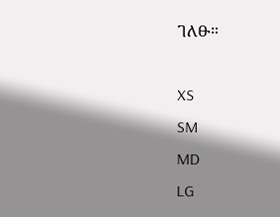ገለፁ።

XS
SM
MD
LG